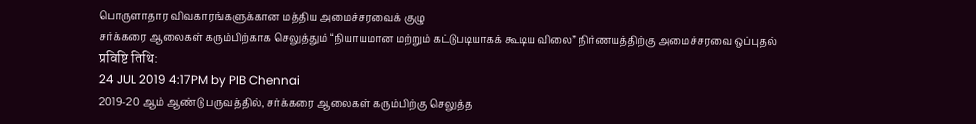பொருளாதார விவகாரங்களுக்கான மத்திய அமைச்சரவைக் குழு
சர்க்கரை ஆலைகள் கரும்பிற்காக செலுத்தும் “நியாயமான மற்றும் கட்டுபடியாகக் கூடிய விலை” நிர்ணயத்திற்கு அமைச்சரவை ஒப்புதல்
प्रविष्टि तिथि:
24 JUL 2019 4:17PM by PIB Chennai
2019-20 ஆம் ஆண்டு பருவத்தில், சர்க்கரை ஆலைகள் கரும்பிற்கு செலுத்த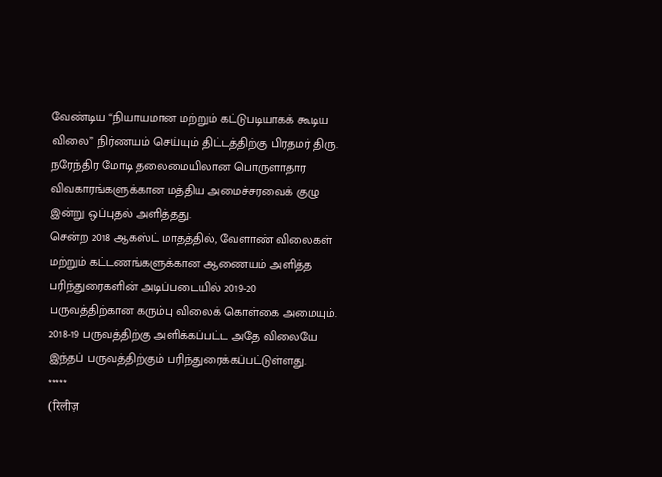வேண்டிய “நியாயமான மற்றும் கட்டுபடியாகக் கூடிய விலை” நிர்ணயம் செய்யும் திட்டத்திற்கு பிரதமர் திரு. நரேந்திர மோடி தலைமையிலான பொருளாதார விவகாரங்களுக்கான மத்திய அமைச்சரவைக் குழு இன்று ஒப்புதல் அளித்தது.
சென்ற 2018 ஆகஸ்ட் மாதத்தில், வேளாண் விலைகள் மற்றும் கட்டணங்களுக்கான ஆணையம் அளித்த பரிந்துரைகளின் அடிப்படையில் 2019-20 பருவத்திற்கான கரும்பு விலைக் கொள்கை அமையும். 2018-19 பருவத்திற்கு அளிக்கப்பட்ட அதே விலையே இந்தப் பருவத்திற்கும் பரிந்துரைக்கப்பட்டுள்ளது.
*****
(रिलीज़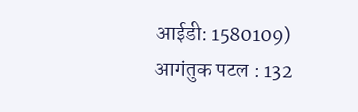आईडी: 1580109)
आगंतुक पटल : 132